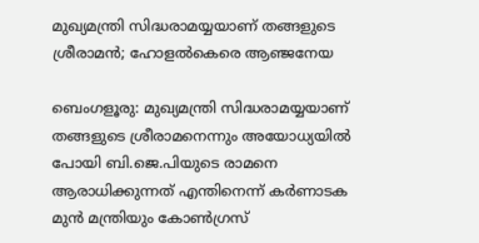മുഖ്യമന്ത്രി സിദ്ധരാമയ്യയാണ് തങ്ങളുടെ ശ്രീരാമൻ; ഹോളൽകെരെ ആഞ്ജനേയ

ബെംഗളൂരു: മുഖ്യമന്ത്രി സിദ്ധരാമയ്യയാണ് തങ്ങളുടെ ശ്രീരാമനെന്നും അയോധ്യയിൽ പോയി ബി.ജെ.പിയുടെ രാമനെ ആരാധിക്കുന്നത് എന്തിനെന്ന് കർണാടക മുൻ മന്ത്രിയും കോൺഗ്രസ്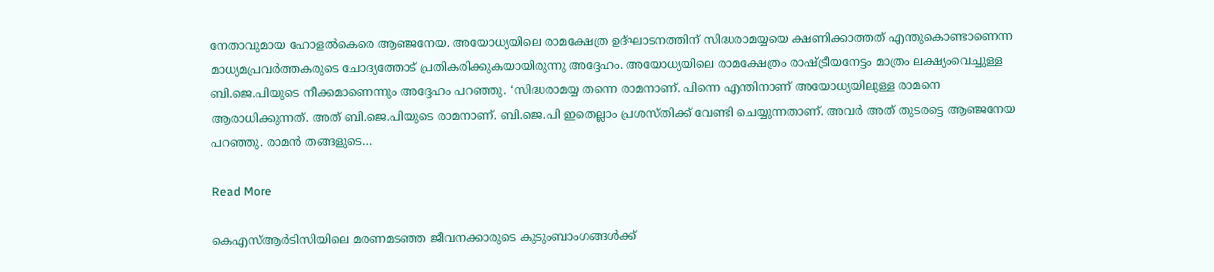നേതാവുമായ ഹോളൽകെരെ ആഞ്ജനേയ. അയോധ്യയിലെ രാമക്ഷേത്ര ഉദ്ഘാടനത്തിന് സിദ്ധരാമയ്യയെ ക്ഷണിക്കാത്തത് എന്തുകൊണ്ടാണെന്ന മാധ്യമപ്രവർത്തകരുടെ ചോദ്യത്തോട് പ്രതികരിക്കുകയായിരുന്നു അദ്ദേഹം. അയോധ്യയിലെ രാമക്ഷേത്രം രാഷ്ട്രീയനേട്ടം മാത്രം ലക്ഷ്യംവെച്ചുള്ള ബി.ജെ.പിയുടെ നീക്കമാണെന്നും അദ്ദേഹം പറഞ്ഞു. ‘സിദ്ധരാമയ്യ തന്നെ രാമനാണ്. പിന്നെ എന്തിനാണ് അയോധ്യയിലുള്ള രാമനെ ആരാധിക്കുന്നത്. അത് ബി.ജെ.പിയുടെ രാമനാണ്. ബി.ജെ.പി ഇതെല്ലാം പ്രശസ്തിക്ക് വേണ്ടി ചെയ്യുന്നതാണ്. അവർ അത് തുടരട്ടെ ആഞ്ജനേയ പറഞ്ഞു. രാമൻ തങ്ങളുടെ…

Read More

കെഎസ്ആർടിസിയിലെ മരണമടഞ്ഞ ജീവനക്കാരുടെ കുടുംബാംഗങ്ങൾക്ക്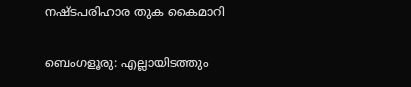നഷ്ടപരിഹാര തുക കൈമാറി

ബെംഗളൂരു: എല്ലായിടത്തും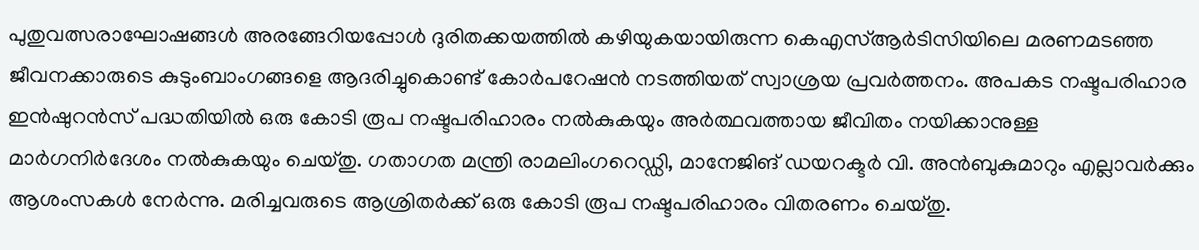പുതുവത്സരാഘോഷങ്ങൾ അരങ്ങേറിയപ്പോൾ ദുരിതക്കയത്തിൽ കഴിയുകയായിരുന്ന കെഎസ്ആർടിസിയിലെ മരണമടഞ്ഞ ജീവനക്കാരുടെ കുടുംബാംഗങ്ങളെ ആദരിച്ചുകൊണ്ട് കോർപറേഷൻ നടത്തിയത് സ്വാശ്രയ പ്രവർത്തനം. അപകട നഷ്ടപരിഹാര ഇൻഷുറൻസ് പദ്ധതിയിൽ ഒരു കോടി രൂപ നഷ്ടപരിഹാരം നൽകുകയും അർത്ഥവത്തായ ജീവിതം നയിക്കാനുള്ള മാർഗനിർദേശം നൽകുകയും ചെയ്തു. ഗതാഗത മന്ത്രി രാമലിംഗറെഡ്ഡി, മാനേജിങ് ഡയറക്ടർ വി. അൻബുകുമാറും എല്ലാവർക്കും ആശംസകൾ നേർന്നു. മരിച്ചവരുടെ ആശ്രിതർക്ക് ഒരു കോടി രൂപ നഷ്ടപരിഹാരം വിതരണം ചെയ്തു.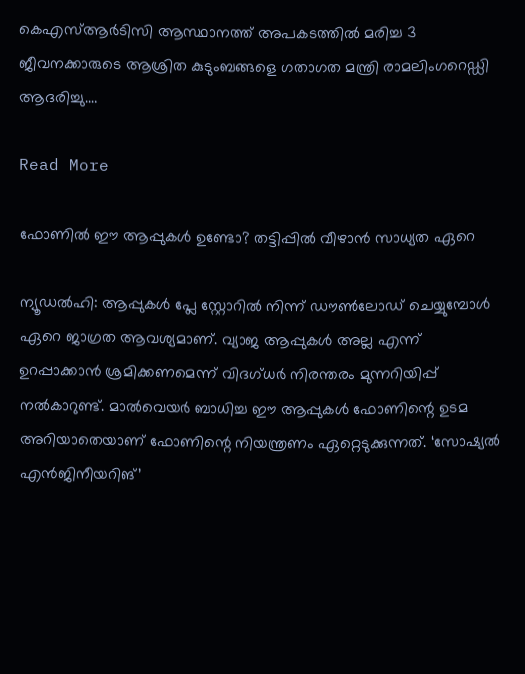കെഎസ്ആർടിസി ആസ്ഥാനത്ത് അപകടത്തിൽ മരിച്ച 3 ജീവനക്കാരുടെ ആശ്രിത കുടുംബങ്ങളെ ഗതാഗത മന്ത്രി രാമലിംഗറെഡ്ഡി ആദരിച്ചു.…

Read More

ഫോണിൽ ഈ ആപ്പുകൾ ഉണ്ടോ? തട്ടിപ്പിൽ വീഴാൻ സാധ്യത ഏറെ

ന്യൂഡല്‍ഹി: ആപ്പുകള്‍ പ്ലേ സ്റ്റോറില്‍ നിന്ന് ഡൗണ്‍ലോഡ് ചെയ്യുമ്പോള്‍ ഏറെ ജാഗ്രത ആവശ്യമാണ്. വ്യാജ ആപ്പുകള്‍ അല്ല എന്ന് ഉറപ്പാക്കാന്‍ ശ്രമിക്കണമെന്ന് വിദഗ്ധര്‍ നിരന്തരം മുന്നറിയിപ്പ് നൽകാറുണ്ട്. മാല്‍വെയര്‍ ബാധിച്ച ഈ ആപ്പുകള്‍ ഫോണിന്റെ ഉടമ അറിയാതെയാണ് ഫോണിന്റെ നിയന്ത്രണം ഏറ്റെടുക്കുന്നത്. ‘സോഷ്യല്‍ എന്‍ജിനീയറിങ്’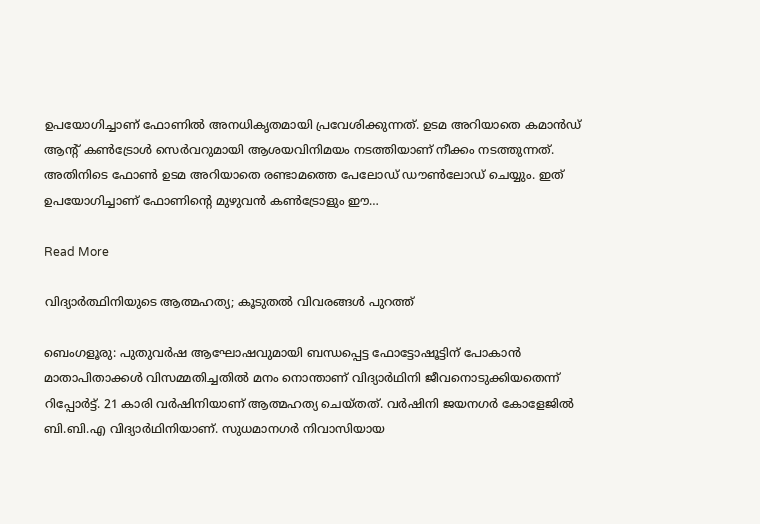ഉപയോഗിച്ചാണ് ഫോണില്‍ അനധികൃതമായി പ്രവേശിക്കുന്നത്. ഉടമ അറിയാതെ കമാന്‍ഡ് ആന്റ് കണ്‍ട്രോള്‍ സെര്‍വറുമായി ആശയവിനിമയം നടത്തിയാണ് നീക്കം നടത്തുന്നത്. അതിനിടെ ഫോണ്‍ ഉടമ അറിയാതെ രണ്ടാമത്തെ പേലോഡ് ഡൗണ്‍ലോഡ് ചെയ്യും. ഇത് ഉപയോഗിച്ചാണ് ഫോണിന്റെ മുഴുവന്‍ കണ്‍ട്രോളും ഈ…

Read More

വിദ്യാർത്ഥിനിയുടെ ആത്മഹത്യ; കൂടുതൽ വിവരങ്ങൾ പുറത്ത്

ബെംഗളൂരു: പുതുവർഷ ആഘോഷവുമായി ബന്ധപ്പെട്ട ഫോട്ടോഷൂട്ടിന് പോകാൻ മാതാപിതാക്കൾ വിസമ്മതിച്ചതിൽ മനം നൊന്താണ് വിദ്യാർഥിനി ജീവനൊടുക്കിയതെന്ന് റിപ്പോർട്ട്. 21 കാരി വർഷിനിയാണ് ആത്മഹത്യ ചെയ്തത്. വർഷിനി ജയനഗർ കോളേജിൽ ബി.ബി.എ വിദ്യാർഥിനിയാണ്. സുധമാനഗർ നിവാസിയായ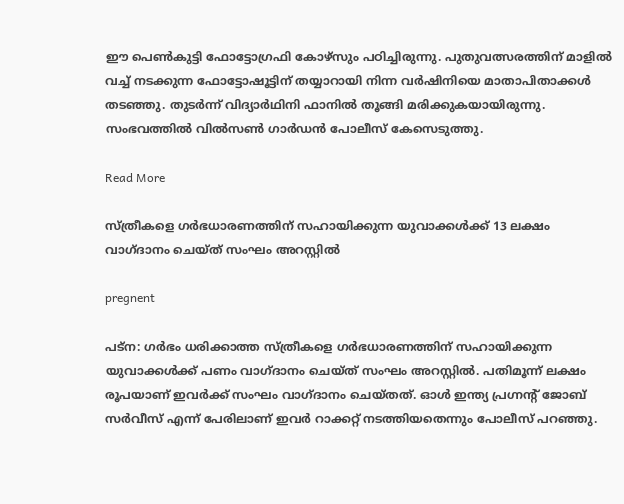ഈ പെൺകുട്ടി ഫോട്ടോഗ്രഫി കോഴ്സും പഠിച്ചിരുന്നു. പുതുവത്സരത്തിന് മാളിൽ വച്ച് നടക്കുന്ന ഫോട്ടോഷൂട്ടിന് തയ്യാറായി നിന്ന വർഷിനിയെ മാതാപിതാക്കൾ തടഞ്ഞു. തുടർന്ന് വിദ്യാർഥിനി ഫാനിൽ തൂങ്ങി മരിക്കുകയായിരുന്നു. സംഭവത്തിൽ വിൽസൺ ഗാർഡൻ പോലീസ് കേസെടുത്തു.

Read More

സ്ത്രീകളെ ഗര്‍ഭധാരണത്തിന് സഹായിക്കുന്ന യുവാക്കള്‍ക്ക് 13 ലക്ഷം വാഗ്ദാനം ചെയ്ത് സംഘം അറസ്റ്റിൽ

pregnent

പട്‌ന: ഗര്‍ഭം ധരിക്കാത്ത സ്ത്രീകളെ ഗര്‍ഭധാരണത്തിന് സഹായിക്കുന്ന യുവാക്കള്‍ക്ക് പണം വാഗ്ദാനം ചെയ്ത് സംഘം അറസ്റ്റില്‍. പതിമൂന്ന് ലക്ഷം രൂപയാണ് ഇവര്‍ക്ക് സംഘം വാഗ്ദാനം ചെയ്തത്. ഓള്‍ ഇന്ത്യ പ്രഗ്നന്റ് ജോബ് സര്‍വീസ് എന്ന് പേരിലാണ് ഇവര്‍ റാക്കറ്റ് നടത്തിയതെന്നും പോലീസ് പറഞ്ഞു.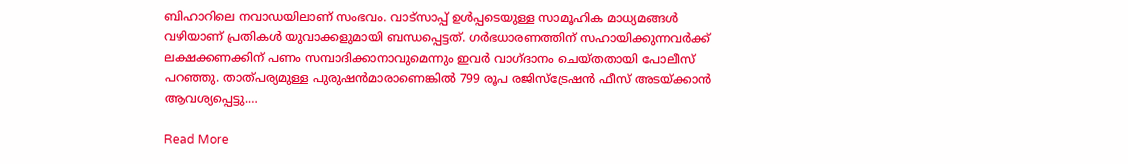ബിഹാറിലെ നവാഡയിലാണ് സംഭവം. വാട്‌സാപ്പ് ഉള്‍പ്പടെയുള്ള സാമൂഹിക മാധ്യമങ്ങള്‍ വഴിയാണ് പ്രതികള്‍ യുവാക്കളുമായി ബന്ധപ്പെട്ടത്. ഗര്‍ഭധാരണത്തിന് സഹായിക്കുന്നവര്‍ക്ക് ലക്ഷക്കണക്കിന് പണം സമ്പാദിക്കാനാവുമെന്നും ഇവര്‍ വാഗ്ദാനം ചെയ്തതായി പോലീസ് പറഞ്ഞു. താത്പര്യമുള്ള പുരുഷന്‍മാരാണെങ്കില്‍ 799 രൂപ രജിസ്‌ട്രേഷന്‍ ഫീസ് അടയ്ക്കാന്‍ ആവശ്യപ്പെട്ടു.…

Read More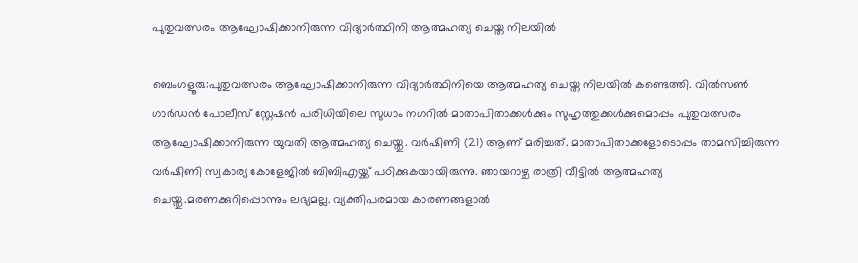പുതുവത്സരം ആഘോഷിക്കാനിരുന്ന വിദ്യാർത്ഥിനി ആത്മഹത്യ ചെയ്ത നിലയിൽ

ബെംഗളൂരു:പുതുവത്സരം ആഘോഷിക്കാനിരുന്ന വിദ്യാർത്ഥിനിയെ ആത്മഹത്യ ചെയ്ത നിലയിൽ കണ്ടെത്തി. വിൽസൺ ഗാർഡൻ പോലീസ് സ്റ്റേഷൻ പരിധിയിലെ സുധാം നഗറിൽ മാതാപിതാക്കൾക്കും സുഹൃത്തുക്കൾക്കുമൊപ്പം പുതുവത്സരം ആഘോഷിക്കാനിരുന്ന യുവതി ആത്മഹത്യ ചെയ്തു. വർഷിണി (21) ആണ് മരിച്ചത്. മാതാപിതാക്കളോടൊപ്പം താമസിച്ചിരുന്ന വർഷിണി സ്വകാര്യ കോളേജിൽ ബിബിഎയ്ക്ക് പഠിക്കുകയായിരുന്നു. ഞായറാഴ്ച രാത്രി വീട്ടിൽ ആത്മഹത്യ ചെയ്തു.മരണക്കുറിപ്പൊന്നും ലഭ്യമല്ല. വ്യക്തിപരമായ കാരണങ്ങളാൽ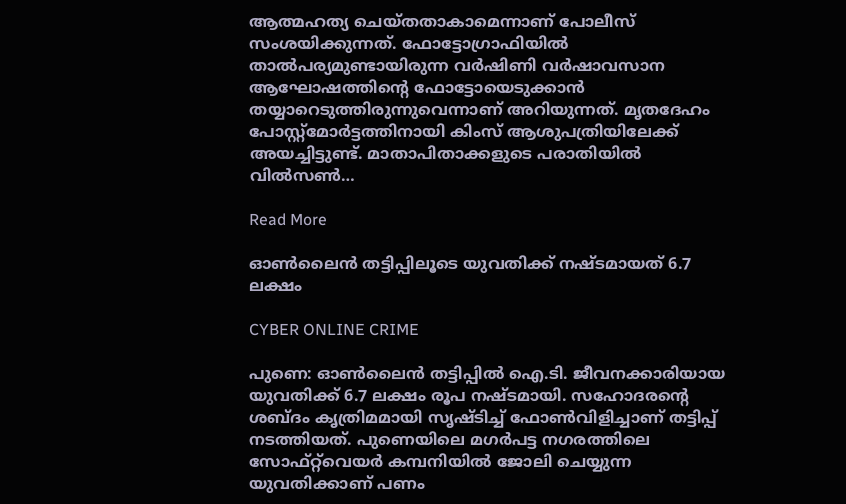ആത്മഹത്യ ചെയ്തതാകാമെന്നാണ് പോലീസ് സംശയിക്കുന്നത്. ഫോട്ടോഗ്രാഫിയിൽ താൽപര്യമുണ്ടായിരുന്ന വർഷിണി വർഷാവസാന ആഘോഷത്തിന്റെ ഫോട്ടോയെടുക്കാൻ തയ്യാറെടുത്തിരുന്നുവെന്നാണ് അറിയുന്നത്. മൃതദേഹം പോസ്റ്റ്‌മോർട്ടത്തിനായി കിംസ് ആശുപത്രിയിലേക്ക് അയച്ചിട്ടുണ്ട്. മാതാപിതാക്കളുടെ പരാതിയിൽ വിൽസൺ…

Read More

ഓൺലൈൻ തട്ടിപ്പിലൂടെ യുവതിക്ക് നഷ്ടമായത് 6.7 ലക്ഷം

CYBER ONLINE CRIME

പുണെ: ഓണ്‍ലൈന്‍ തട്ടിപ്പില്‍ ഐ.ടി. ജീവനക്കാരിയായ യുവതിക്ക് 6.7 ലക്ഷം രൂപ നഷ്ടമായി. സഹോദരന്റെ ശബ്ദം കൃത്രിമമായി സൃഷ്ടിച്ച് ഫോണ്‍വിളിച്ചാണ് തട്ടിപ്പ് നടത്തിയത്. പുണെയിലെ മഗര്‍പട്ട നഗരത്തിലെ സോഫ്റ്റ്‌വെയര്‍ കമ്പനിയില്‍ ജോലി ചെയ്യുന്ന യുവതിക്കാണ് പണം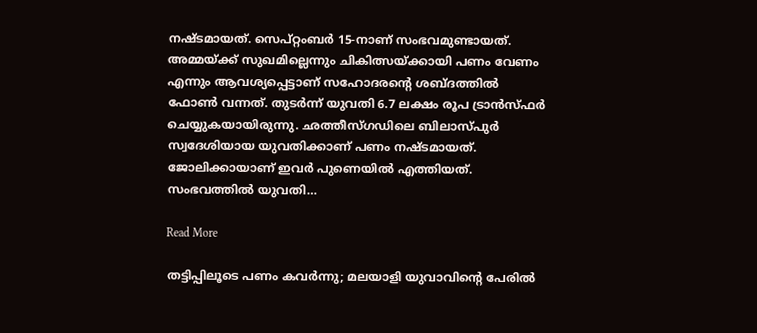നഷ്ടമായത്. സെപ്റ്റംബര്‍ 15-നാണ് സംഭവമുണ്ടായത്. അമ്മയ്ക്ക് സുഖമില്ലെന്നും ചികിത്സയ്ക്കായി പണം വേണം എന്നും ആവശ്യപ്പെട്ടാണ് സഹോദരന്റെ ശബ്ദത്തില്‍ ഫോണ്‍ വന്നത്. തുടര്‍ന്ന് യുവതി 6.7 ലക്ഷം രൂപ ട്രാന്‍സ്ഫര്‍ ചെയ്യുകയായിരുന്നു. ഛത്തീസ്ഗഡിലെ ബിലാസ്പുര്‍ സ്വദേശിയായ യുവതിക്കാണ് പണം നഷ്ടമായത്. ജോലിക്കായാണ് ഇവര്‍ പുണെയില്‍ എത്തിയത്. സംഭവത്തില്‍ യുവതി…

Read More

തട്ടിപ്പിലൂടെ പണം കവർന്നു; മലയാളി യുവാവിന്റെ പേരിൽ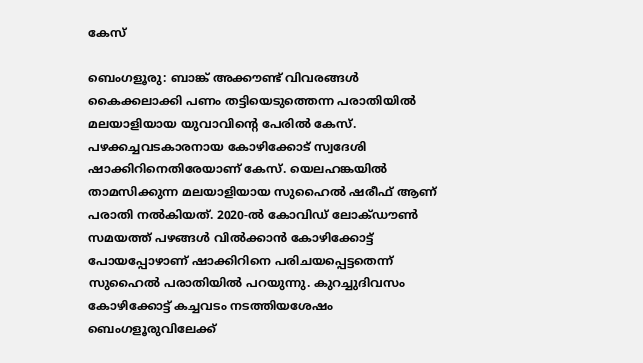കേസ്

ബെംഗളൂരു: ബാങ്ക് അക്കൗണ്ട് വിവരങ്ങൾ കൈക്കലാക്കി പണം തട്ടിയെടുത്തെന്ന പരാതിയിൽ മലയാളിയായ യുവാവിന്റെ പേരിൽ കേസ്. പഴക്കച്ചവടകാരനായ കോഴിക്കോട് സ്വദേശി ഷാക്കിറിനെതിരേയാണ് കേസ്. യെലഹങ്കയിൽ താമസിക്കുന്ന മലയാളിയായ സുഹൈൽ ഷരീഫ് ആണ് പരാതി നൽകിയത്. 2020-ൽ കോവിഡ് ലോക്ഡൗൺ സമയത്ത് പഴങ്ങൾ വിൽക്കാൻ കോഴിക്കോട്ട് പോയപ്പോഴാണ് ഷാക്കിറിനെ പരിചയപ്പെട്ടതെന്ന് സുഹൈൽ പരാതിയിൽ പറയുന്നു. കുറച്ചുദിവസം കോഴിക്കോട്ട് കച്ചവടം നടത്തിയശേഷം ബെംഗളൂരുവിലേക്ക്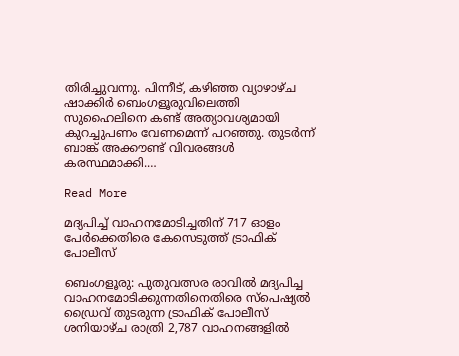തിരിച്ചുവന്നു. പിന്നീട്, കഴിഞ്ഞ വ്യാഴാഴ്ച ഷാക്കിർ ബെംഗളൂരുവിലെത്തി സുഹൈലിനെ കണ്ട് അത്യാവശ്യമായി കുറച്ചുപണം വേണമെന്ന് പറഞ്ഞു. തുടർന്ന് ബാങ്ക് അക്കൗണ്ട് വിവരങ്ങൾ കരസ്ഥമാക്കി.…

Read More

മദ്യപിച്ച് വാഹനമോടിച്ചതിന് 717 ഓളം പേർക്കെതിരെ കേസെടുത്ത് ട്രാഫിക് പോലീസ്

ബെംഗളൂരു: പുതുവത്സര രാവിൽ മദ്യപിച്ച വാഹനമോടിക്കുന്നതിനെതിരെ സ്‌പെഷ്യൽ ഡ്രൈവ് തുടരുന്ന ട്രാഫിക് പോലീസ് ശനിയാഴ്ച രാത്രി 2,787 വാഹനങ്ങളിൽ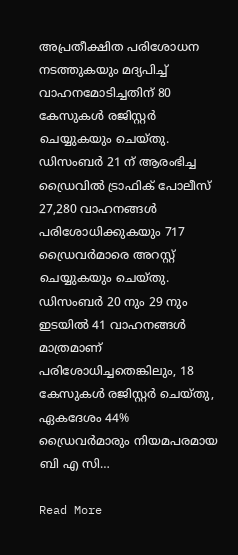അപ്രതീക്ഷിത പരിശോധന നടത്തുകയും മദ്യപിച്ച് വാഹനമോടിച്ചതിന് 80 കേസുകൾ രജിസ്റ്റർ ചെയ്യുകയും ചെയ്തു. ഡിസംബർ 21 ന് ആരംഭിച്ച ഡ്രൈവിൽ ട്രാഫിക് പോലീസ് 27,280 വാഹനങ്ങൾ പരിശോധിക്കുകയും 717 ഡ്രൈവർമാരെ അറസ്റ്റ് ചെയ്യുകയും ചെയ്തു. ഡിസംബർ 20 നും 29 നും ഇടയിൽ 41 വാഹനങ്ങൾ മാത്രമാണ് പരിശോധിച്ചതെങ്കിലും, 18 കേസുകൾ രജിസ്റ്റർ ചെയ്തു, ഏകദേശം 44% ഡ്രൈവർമാരും നിയമപരമായ ബി എ സി…

Read More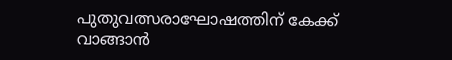പുതുവത്സരാഘോഷത്തിന് കേക്ക് വാങ്ങാൻ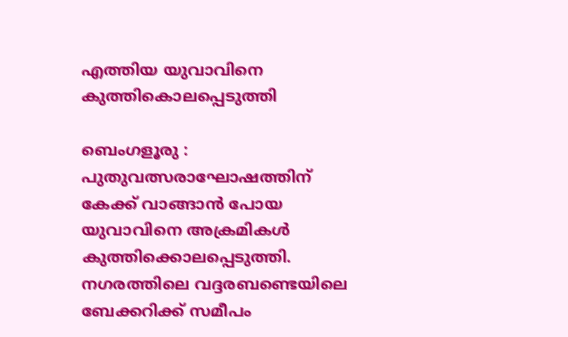എത്തിയ യുവാവിനെ കുത്തികൊലപ്പെടുത്തി

ബെംഗളൂരു : പുതുവത്സരാഘോഷത്തിന് കേക്ക് വാങ്ങാൻ പോയ യുവാവിനെ അക്രമികൾ കുത്തിക്കൊലപ്പെടുത്തി. നഗരത്തിലെ വദ്ദരബണ്ടെയിലെ ബേക്കറിക്ക് സമീപം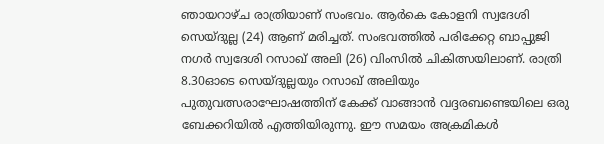ഞായറാഴ്ച രാത്രിയാണ് സംഭവം. ആർകെ കോളനി സ്വദേശി സെയ്ദുല്ല (24) ആണ് മരിച്ചത്. സംഭവത്തിൽ പരിക്കേറ്റ ബാപ്പുജി നഗർ സ്വദേശി റസാഖ് അലി (26) വിംസിൽ ചികിത്സയിലാണ്. രാത്രി 8.30ഓടെ സെയ്ദുല്ലയും റസാഖ് അലിയും പുതുവത്സരാഘോഷത്തിന് കേക്ക് വാങ്ങാൻ വദ്ദരബണ്ടെയിലെ ഒരു ബേക്കറിയിൽ എത്തിയിരുന്നു. ഈ സമയം അക്രമികൾ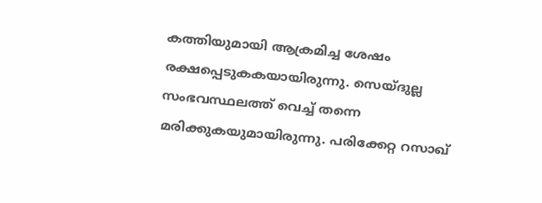കത്തിയുമായി ആക്രമിച്ച ശേഷം രക്ഷപ്പെടുകകയായിരുന്നു. സെയ്ദുല്ല സംഭവസ്ഥലത്ത് വെച്ച് തന്നെ മരിക്കുകയുമായിരുന്നു. പരിക്കേറ്റ റസാഖ്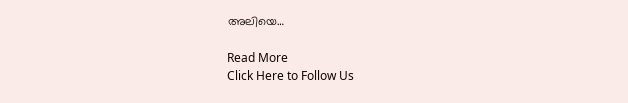അലിയെ…

Read More
Click Here to Follow Us